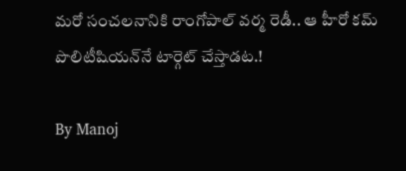మరో సంచలనానికి రాంగోపాల్ వర్మ రెడీ.. ఆ హీరో కమ్ పొలిటీషియన్‌నే టార్గెట్ చేస్తాడట.!

By Manoj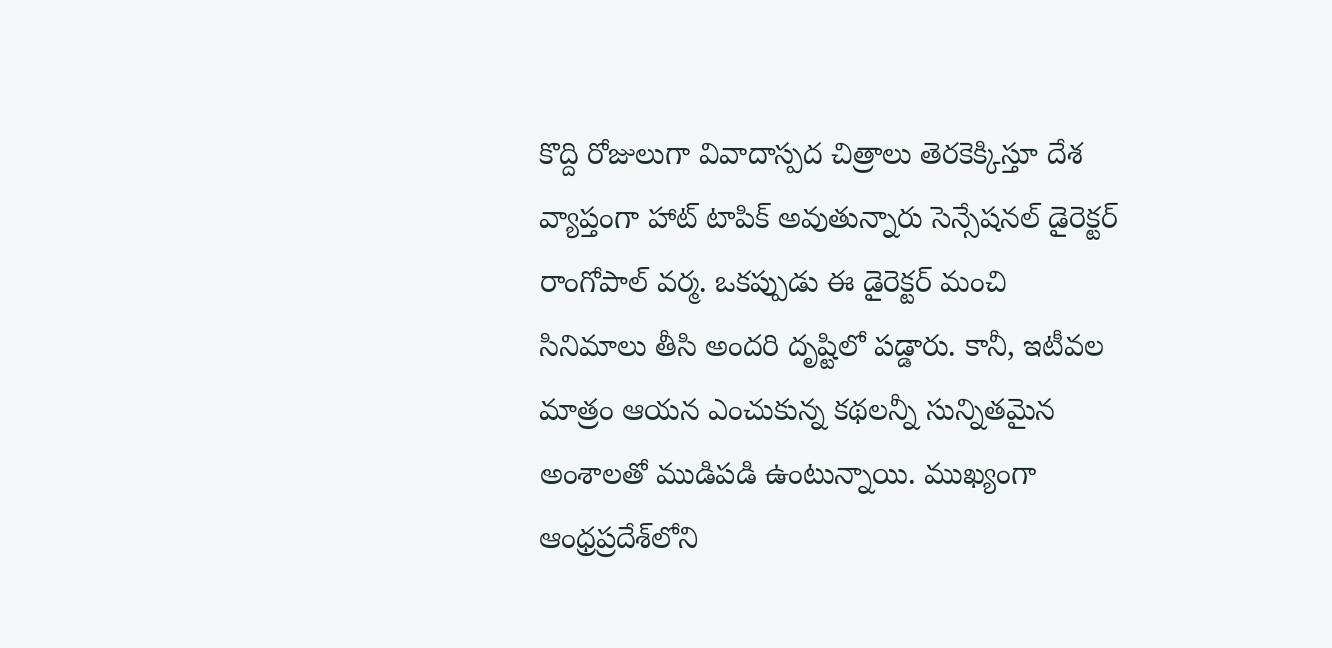కొద్ది రోజులుగా వివాదాస్పద చిత్రాలు తెరకెక్కిస్తూ దేశ వ్యాప్తంగా హాట్ టాపిక్ అవుతున్నారు సెన్సేషనల్ డైరెక్టర్ రాంగోపాల్ వర్మ. ఒకప్పుడు ఈ డైరెక్టర్ మంచి సినిమాలు తీసి అందరి దృష్టిలో పడ్డారు. కానీ, ఇటీవల మాత్రం ఆయన ఎంచుకున్న కథలన్నీ సున్నితమైన అంశాలతో ముడిపడి ఉంటున్నాయి. ముఖ్యంగా ఆంధ్రప్రదేశ్‌లోని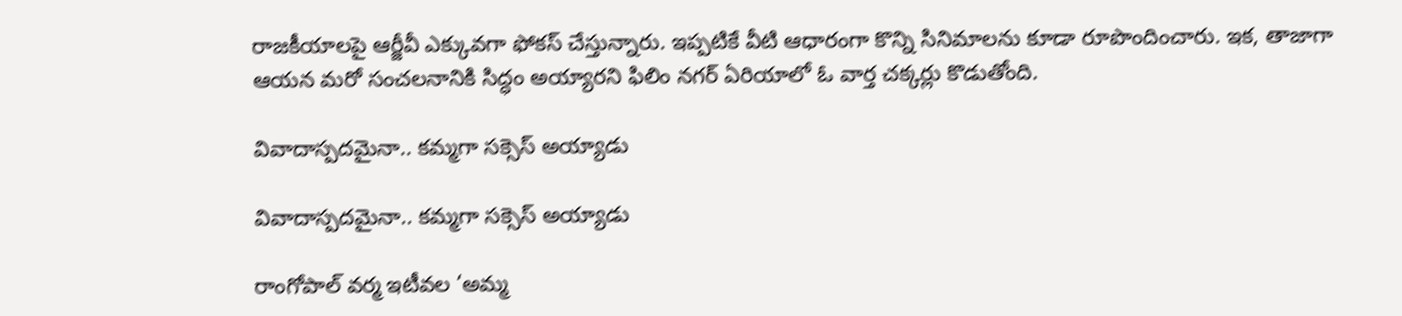రాజకీయాలపై ఆర్జీవీ ఎక్కువగా ఫోకస్ చేస్తున్నారు. ఇప్పటికే వీటి ఆధారంగా కొన్ని సినిమాలను కూడా రూపొందించారు. ఇక, తాజాగా ఆయన మరో సంచలనానికి సిద్ధం అయ్యారని ఫిలిం నగర్ ఏరియాలో ఓ వార్త చక్కర్లు కొడుతోంది.

వివాదాస్పదమైనా.. కమ్మగా సక్సెస్ అయ్యాడు

వివాదాస్పదమైనా.. కమ్మగా సక్సెస్ అయ్యాడు

రాంగోపాల్ వర్మ ఇటీవల ‘అమ్మ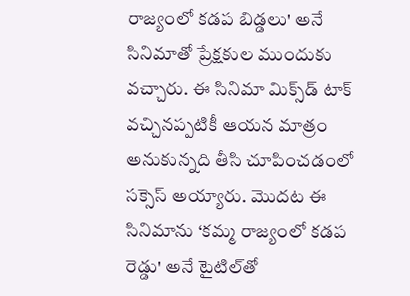రాజ్యంలో కడప బిడ్డలు' అనే సినిమాతో ప్రేక్షకుల ముందుకు వచ్చారు. ఈ సినిమా మిక్స్‌డ్ టాక్ వచ్చినప్పటికీ ఆయన మాత్రం అనుకున్నది తీసి చూపించడంలో సక్సెస్ అయ్యారు. మొదట ఈ సినిమాను ‘కమ్మ రాజ్యంలో కడప రెడ్డు' అనే టైటిల్‌తో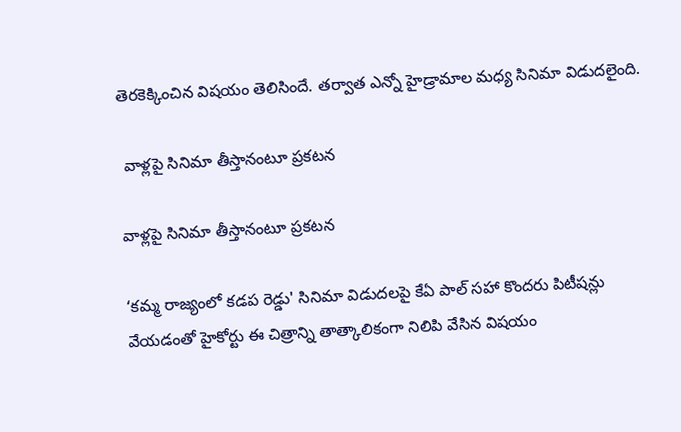తెరకెక్కించిన విషయం తెలిసిందే. తర్వాత ఎన్నో హైడ్రామాల మధ్య సినిమా విడుదలైంది.

 వాళ్లపై సినిమా తీస్తానంటూ ప్రకటన

వాళ్లపై సినిమా తీస్తానంటూ ప్రకటన

‘కమ్మ రాజ్యంలో కడప రెడ్డు' సినిమా విడుదలపై కేఏ పాల్ సహా కొందరు పిటీషన్లు వేయడంతో హైకోర్టు ఈ చిత్రాన్ని తాత్కాలికంగా నిలిపి వేసిన విషయం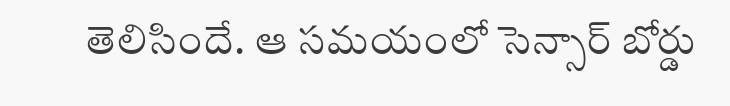తెలిసిందే. ఆ సమయంలో సెన్సార్ బోర్డు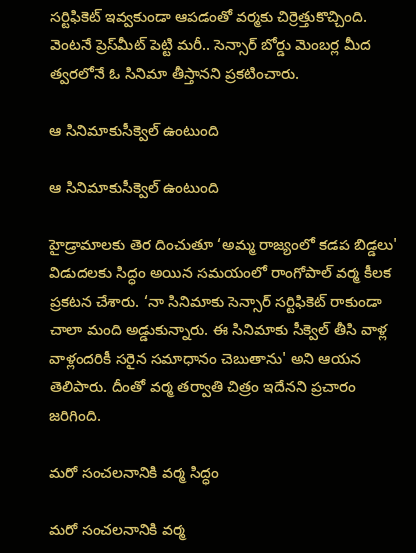సర్టిఫికెట్ ఇవ్వకుండా ఆపడంతో వర్మకు చిర్రెత్తుకొచ్చింది. వెంటనే ప్రెస్‌మీట్ పెట్టి మరీ.. సెన్సార్ బోర్డు మెంబర్ల మీద త్వరలోనే ఓ సినిమా తీస్తానని ప్రకటించారు.

ఆ సినిమాకుసీక్వెల్ ఉంటుంది

ఆ సినిమాకుసీక్వెల్ ఉంటుంది

హైడ్రామాలకు తెర దించుతూ ‘అమ్మ రాజ్యంలో కడప బిడ్డలు' విడుదలకు సిద్ధం అయిన సమయంలో రాంగోపాల్ వర్మ కీలక ప్రకటన చేశారు. ‘నా సినిమాకు సెన్సార్ సర్టిఫికెట్ రాకుండా చాలా మంది అడ్డుకున్నారు. ఈ సినిమాకు సీక్వెల్ తీసి వాళ్ల వాళ్లందరికీ సరైన సమాధానం చెబుతాను' అని ఆయన తెలిపారు. దీంతో వర్మ తర్వాతి చిత్రం ఇదేనని ప్రచారం జరిగింది.

మరో సంచలనానికి వర్మ సిద్ధం

మరో సంచలనానికి వర్మ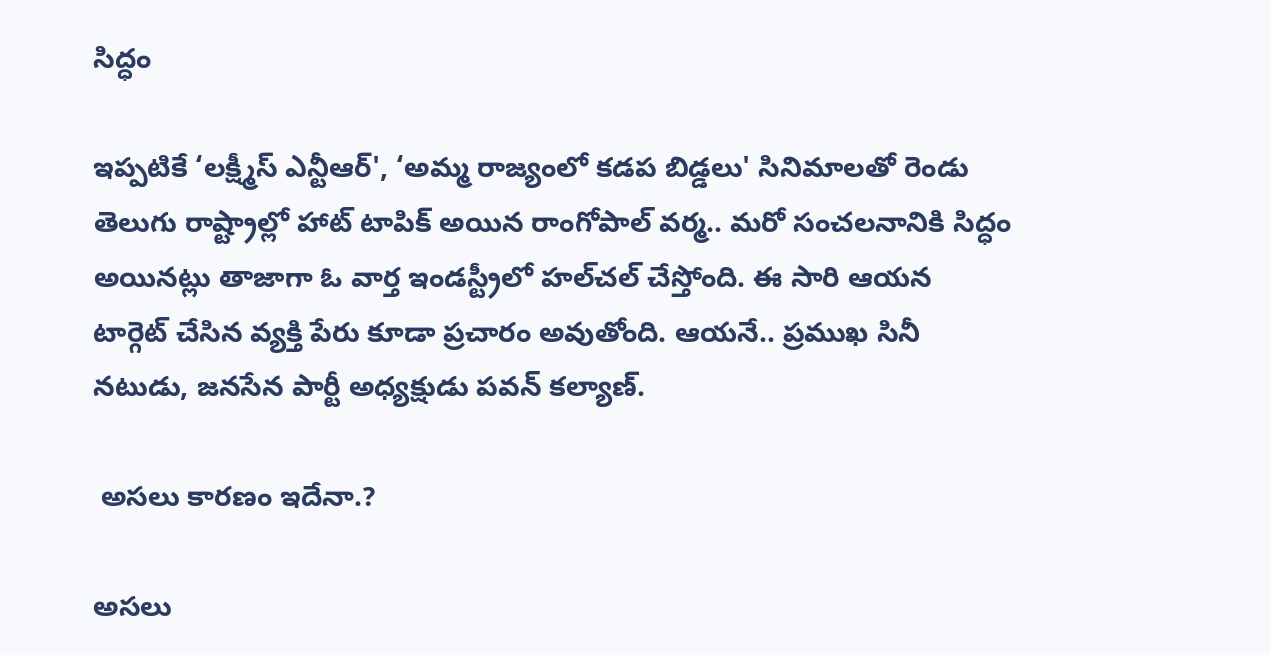సిద్ధం

ఇప్పటికే ‘లక్ష్మీస్ ఎన్టీఆర్', ‘అమ్మ రాజ్యంలో కడప బిడ్డలు' సినిమాలతో రెండు తెలుగు రాష్ట్రాల్లో హాట్ టాపిక్ అయిన రాంగోపాల్ వర్మ.. మరో సంచలనానికి సిద్ధం అయినట్లు తాజాగా ఓ వార్త ఇండస్ట్రీలో హల్‌చల్ చేస్తోంది. ఈ సారి ఆయన టార్గెట్ చేసిన వ్యక్తి పేరు కూడా ప్రచారం అవుతోంది. ఆయనే.. ప్రముఖ సినీ నటుడు, జనసేన పార్టీ అధ్యక్షుడు పవన్ కల్యాణ్.

 అసలు కారణం ఇదేనా.?

అసలు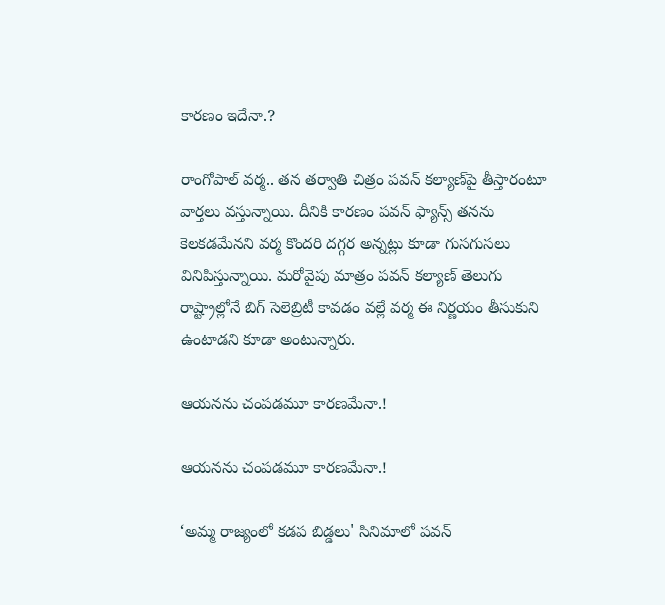కారణం ఇదేనా.?

రాంగోపాల్ వర్మ.. తన తర్వాతి చిత్రం పవన్ కల్యాణ్‌పై తీస్తారంటూ వార్తలు వస్తున్నాయి. దీనికి కారణం పవన్ ఫ్యాన్స్ తనను కెలకడమేనని వర్మ కొందరి దగ్గర అన్నట్లు కూడా గుసగుసలు వినిపిస్తున్నాయి. మరోవైపు మాత్రం పవన్ కల్యాణ్ తెలుగు రాష్ట్రాల్లోనే బిగ్ సెలెబ్రిటీ కావడం వల్లే వర్మ ఈ నిర్ణయం తీసుకుని ఉంటాడని కూడా అంటున్నారు.

ఆయనను చంపడమూ కారణమేనా.!

ఆయనను చంపడమూ కారణమేనా.!

‘అమ్మ రాజ్యంలో కడప బిడ్డలు' సినిమాలో పవన్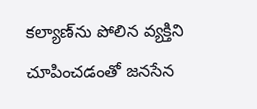కల్యాణ్‌ను పోలిన వ్యక్తిని చూపించడంతో జనసేన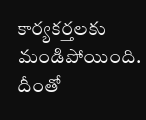కార్యకర్తలకు మండిపోయింది. దీంతో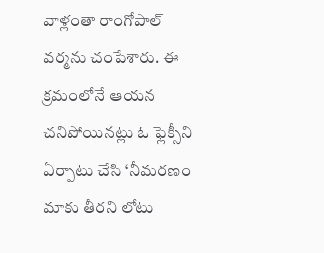వాళ్లంతా రాంగోపాల్ వర్మను చంపేశారు. ఈ క్రమంలోనే ఆయన చనిపోయినట్లు ఓ ఫ్లెక్సీని ఏర్పాటు చేసి ‘నీమరణం మాకు తీరని లోటు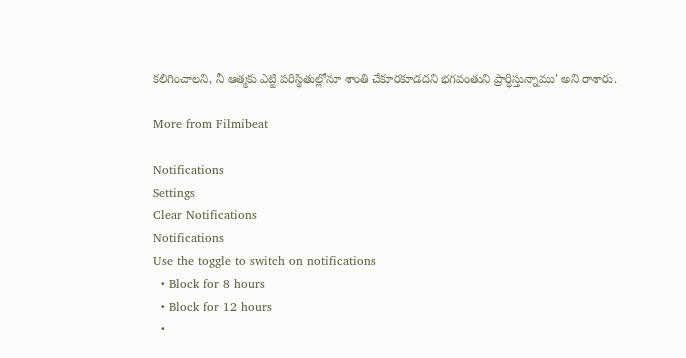కలిగించాలని, నీ ఆత్మకు ఎట్టి పరిస్థితుల్లోనూ శాంతి చేకూరకూడదని భగవంతుని ప్రార్ధిస్తున్నాము' అని రాశారు.

More from Filmibeat

Notifications
Settings
Clear Notifications
Notifications
Use the toggle to switch on notifications
  • Block for 8 hours
  • Block for 12 hours
  •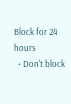Block for 24 hours
  • Don't block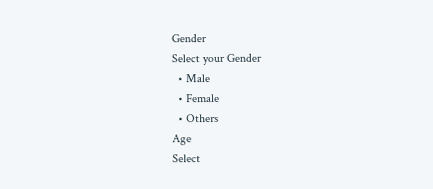Gender
Select your Gender
  • Male
  • Female
  • Others
Age
Select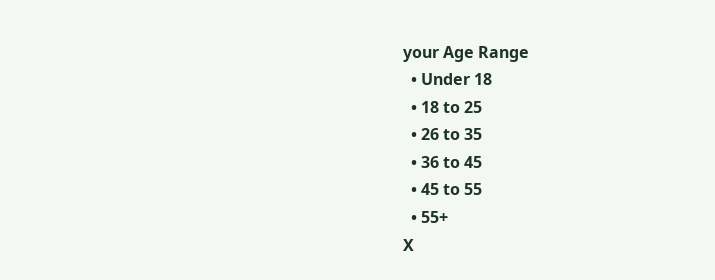your Age Range
  • Under 18
  • 18 to 25
  • 26 to 35
  • 36 to 45
  • 45 to 55
  • 55+
X